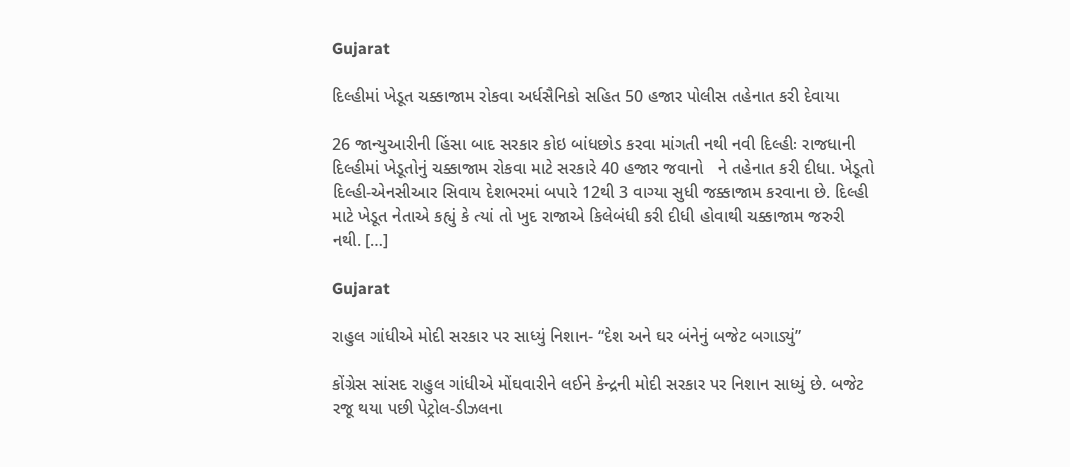Gujarat

દિલ્હીમાં ખેડૂત ચક્કાજામ રોકવા અર્ધસૈનિકો સહિત 50 હજાર પોલીસ તહેનાત કરી દેવાયા

26 જાન્યુઆરીની હિંસા બાદ સરકાર કોઇ બાંધછોડ કરવા માંગતી નથી નવી દિલ્હીઃ રાજધાની દિલ્હીમાં ખેડૂતોનું ચક્કાજામ રોકવા માટે સરકારે 40 હજાર જવાનો   ને તહેનાત કરી દીધા. ખેડૂતો દિલ્હી-એનસીઆર સિવાય દેશભરમાં બપારે 12થી 3 વાગ્યા સુધી જક્કાજામ કરવાના છે. દિલ્હી માટે ખેડૂત નેતાએ કહ્યું કે ત્યાં તો ખુદ રાજાએ કિલેબંધી કરી દીધી હોવાથી ચક્કાજામ જરુરી નથી. […]

Gujarat

રાહુલ ગાંધીએ મોદી સરકાર પર સાધ્યું નિશાન- “દેશ અને ઘર બંનેનું બજેટ બગાડ્યું”

કોંગ્રેસ સાંસદ રાહુલ ગાંધીએ મોંઘવારીને લઈને કેન્દ્રની મોદી સરકાર પર નિશાન સાધ્યું છે. બજેટ રજૂ થયા પછી પેટ્રોલ-ડીઝલના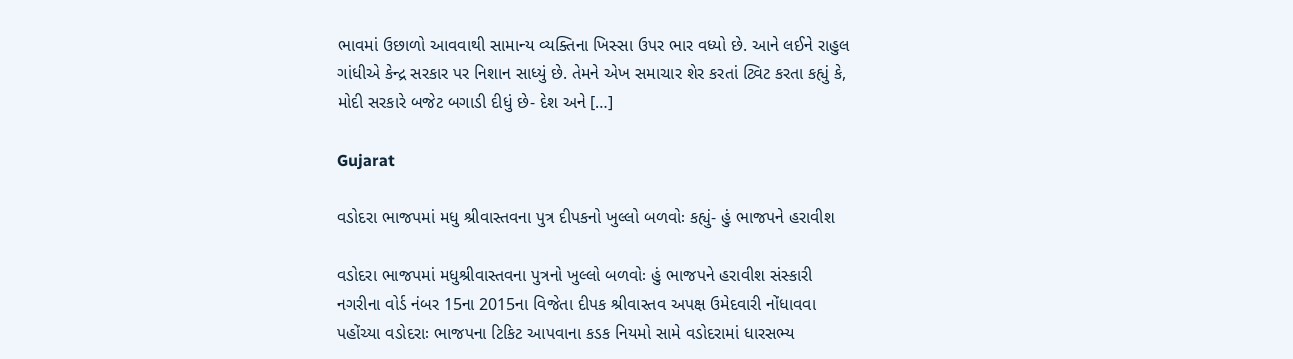ભાવમાં ઉછાળો આવવાથી સામાન્ય વ્યક્તિના ખિસ્સા ઉપર ભાર વધ્યો છે. આને લઈને રાહુલ ગાંધીએ કેન્દ્ર સરકાર પર નિશાન સાધ્યું છે. તેમને એખ સમાચાર શેર કરતાં ટ્વિટ કરતા કહ્યું કે, મોદી સરકારે બજેટ બગાડી દીધું છે- દેશ અને […]

Gujarat

વડોદરા ભાજપમાં મધુ શ્રીવાસ્તવના પુત્ર દીપકનો ખુલ્લો બળવોઃ કહ્યું- હું ભાજપને હરાવીશ

વડોદરા ભાજપમાં મધુશ્રીવાસ્તવના પુત્રનો ખુલ્લો બળવોઃ હું ભાજપને હરાવીશ સંસ્કારી નગરીના વોર્ડ નંબર 15ના 2015ના વિજેતા દીપક શ્રીવાસ્તવ અપક્ષ ઉમેદવારી નોંધાવવા પહોંચ્યા વડોદરાઃ ભાજપના ટિકિટ આપવાના કડક નિયમો સામે વડોદરામાં ધારસભ્ય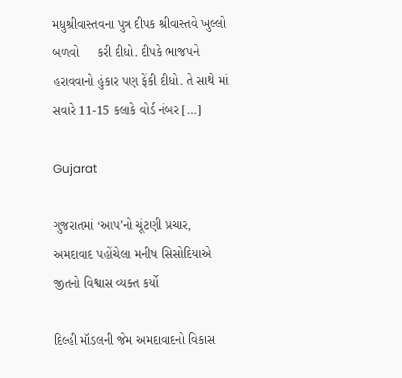મધુશ્રીવાસ્તવના પુત્ર દીપક શ્રીવાસ્તવે ખુલ્લો બળવો     કરી દીધો. દીપકે ભાજપને હરાવવાનો હુંકાર પણ ફેંકી દીધો. તે સાથે માં સવારે 11-15 કલાકે વોર્ડ નંબર […]

Gujarat

ગુજરાતમાં ‘આપ’નો ચૂંટણી પ્રચાર, અમદાવાદ પહોંચેલા મનીષ સિસોદિયાએ જીતનો વિશ્વાસ વ્યક્ત કર્યો

દિલ્હી મૉડલની જેમ અમદાવાદનો વિકાસ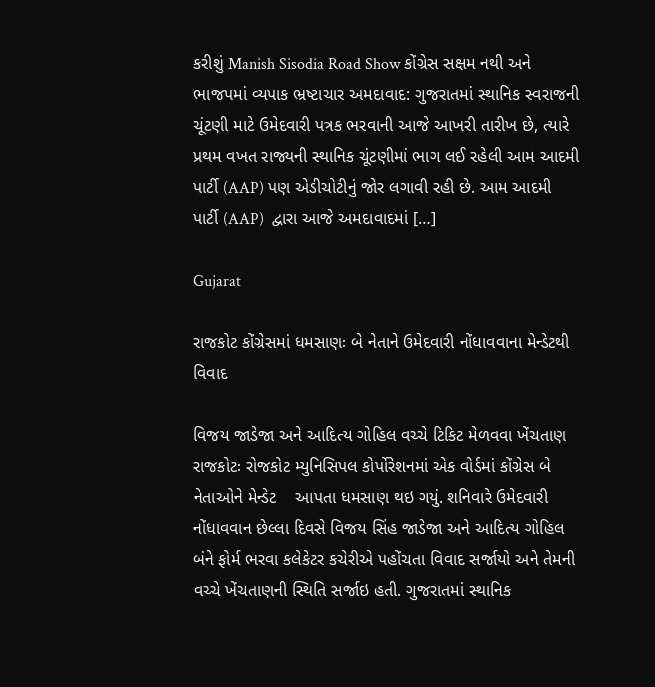કરીશું Manish Sisodia Road Show કોંગ્રેસ સક્ષમ નથી અને ભાજપમાં વ્યપાક ભ્રષ્ટાચાર અમદાવાદ: ગુજરાતમાં સ્થાનિક સ્વરાજની ચૂંટણી માટે ઉમેદવારી પત્રક ભરવાની આજે આખરી તારીખ છે, ત્યારે પ્રથમ વખત રાજ્યની સ્થાનિક ચૂંટણીમાં ભાગ લઈ રહેલી આમ આદમી પાર્ટી (AAP) પણ એડીચોટીનું જોર લગાવી રહી છે. આમ આદમી પાર્ટી (AAP)  દ્વારા આજે અમદાવાદમાં […]

Gujarat

રાજકોટ કોંગ્રેસમાં ધમસાણઃ બે નેતાને ઉમેદવારી નોંધાવવાના મેન્ડેટથી વિવાદ

વિજય જાડેજા અને આદિત્ય ગોહિલ વચ્ચે ટિકિટ મેળવવા ખેંચતાણ રાજકોટઃ રોજકોટ મ્યુનિસિપલ કોર્પોરેશનમાં એક વોર્ડમાં કોંગ્રેસ બે નેતાઓને મેન્ડેટ    આપતા ધમસાણ થઇ ગયું. શનિવારે ઉમેદવારી નોંધાવવાન છેલ્લા દિવસે વિજય સિંહ જાડેજા અને આદિત્ય ગોહિલ બંને ફોર્મ ભરવા કલેકેટર કચેરીએ પહોંચતા વિવાદ સર્જાયો અને તેમની વચ્ચે ખેંચતાણની સ્થિતિ સર્જાઇ હતી. ગુજરાતમાં સ્થાનિક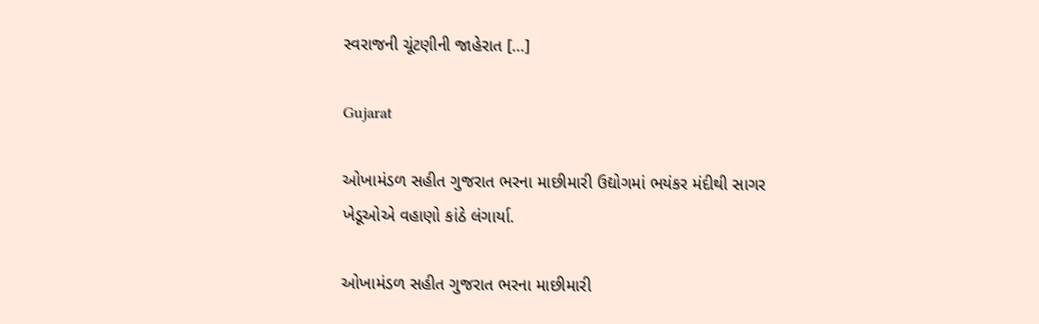સ્વરાજની ચૂંટણીની જાહેરાત […]

Gujarat

ઓખામંડળ સહીત ગુજરાત ભરના માછીમારી ઉદ્યોગમાં ભયંકર મંદીથી સાગર ખેડૂઓએ વહાણો કાંઠે લંગાર્યા.

ઓખામંડળ સહીત ગુજરાત ભરના માછીમારી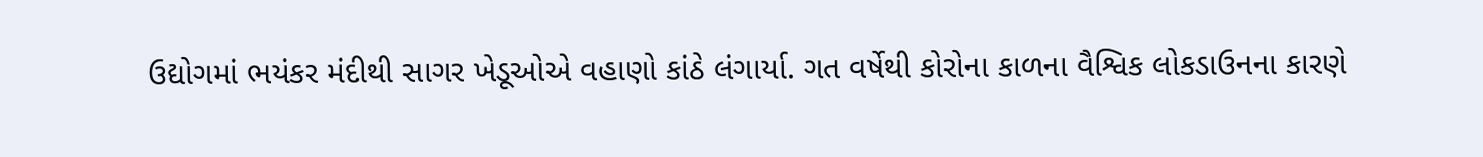ઉદ્યોગમાં ભયંકર મંદીથી સાગર ખેડૂઓએ વહાણો કાંઠે લંગાર્યા. ગત વર્ષેથી કોરોના કાળના વૈશ્વિક લોકડાઉનના કારણે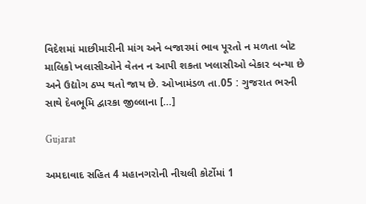વિદેશમાં માછીમારીની માંગ અને બજારમાં ભાવ પૂરતો ન મળતા બોટ માલિકો ખલાસીઓને વેતન ન આપી શકતા ખલાસીઓ બેકાર બન્યા છે અને ઉદ્યોગ ઠપ્પ થતો જાય છે. ઓખામંડળ તા.05 : ગુજરાત ભરની સાથે દેવભૂમિ દ્વારકા જીલ્લાના […]

Gujarat

અમદાવાદ સહિત 4 મહાનગરોની નીચલી કોર્ટોમાં 1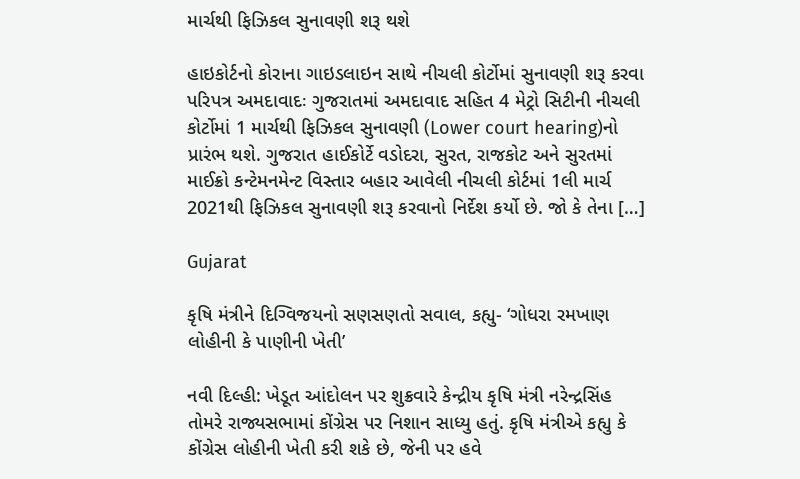માર્ચથી ફિઝિકલ સુનાવણી શરૂ થશે

હાઇકોર્ટનો કોરાના ગાઇડલાઇન સાથે નીચલી કોર્ટોમાં સુનાવણી શરૂ કરવા પરિપત્ર અમદાવાદઃ ગુજરાતમાં અમદાવાદ સહિત 4 મેટ્રો સિટીની નીચલી કોર્ટોમાં 1 માર્ચથી ફિઝિકલ સુનાવણી (Lower court hearing)નો પ્રારંભ થશે. ગુજરાત હાઈકોર્ટે વડોદરા, સુરત, રાજકોટ અને સુરતમાં માઈક્રો કન્ટેમનમેન્ટ વિસ્તાર બહાર આવેલી નીચલી કોર્ટમાં 1લી માર્ચ 2021થી ફિઝિકલ સુનાવણી શરૂ કરવાનો નિર્દેશ કર્યો છે. જો કે તેના […]

Gujarat

કૃષિ મંત્રીને દિગ્વિજયનો સણસણતો સવાલ, કહ્યુ- ‘ગોધરા રમખાણ લોહીની કે પાણીની ખેતી’

નવી દિલ્હી: ખેડૂત આંદોલન પર શુક્રવારે કેન્દ્રીય કૃષિ મંત્રી નરેન્દ્રસિંહ તોમરે રાજ્યસભામાં કોંગ્રેસ પર નિશાન સાધ્યુ હતું. કૃષિ મંત્રીએ કહ્યુ કે કોંગ્રેસ લોહીની ખેતી કરી શકે છે, જેની પર હવે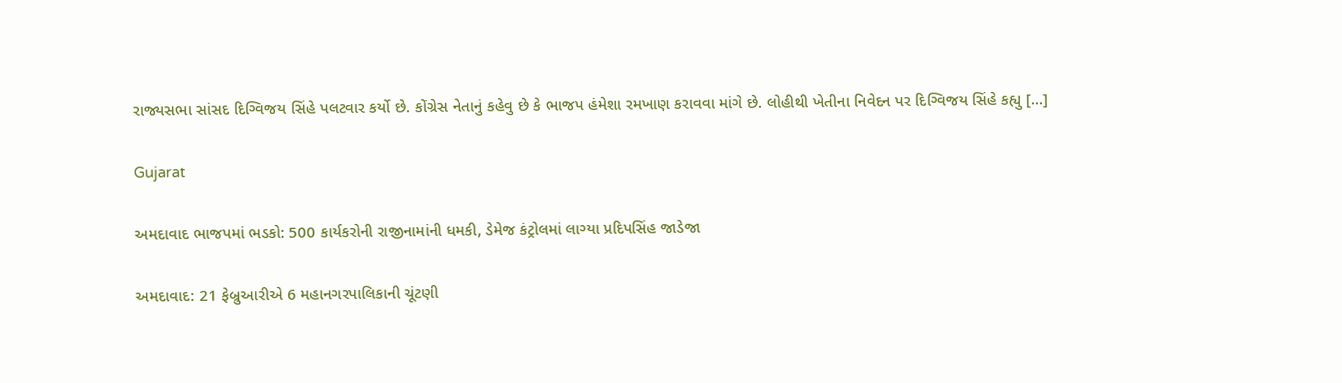રાજ્યસભા સાંસદ દિગ્વિજય સિંહે પલટવાર કર્યો છે. કોંગ્રેસ નેતાનું કહેવુ છે કે ભાજપ હંમેશા રમખાણ કરાવવા માંગે છે. લોહીથી ખેતીના નિવેદન પર દિગ્વિજય સિંહે કહ્યુ […]

Gujarat

અમદાવાદ ભાજપમાં ભડકો: 500 કાર્યકરોની રાજીનામાંની ધમકી, ડેમેજ કંટ્રોલમાં લાગ્યા પ્રદિપસિંહ જાડેજા

અમદાવાદ: 21 ફેબ્રુઆરીએ 6 મહાનગરપાલિકાની ચૂંટણી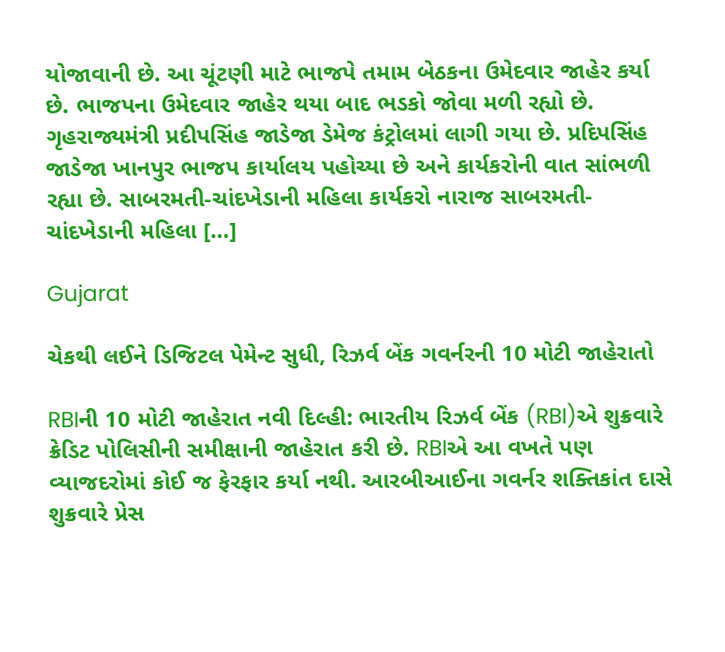યોજાવાની છે. આ ચૂંટણી માટે ભાજપે તમામ બેઠકના ઉમેદવાર જાહેર કર્યા છે. ભાજપના ઉમેદવાર જાહેર થયા બાદ ભડકો જોવા મળી રહ્યો છે. ગૃહરાજ્યમંત્રી પ્રદીપસિંહ જાડેજા ડેમેજ કંટ્રોલમાં લાગી ગયા છે. પ્રદિપસિંહ જાડેજા ખાનપુર ભાજપ કાર્યાલય પહોચ્યા છે અને કાર્યકરોની વાત સાંભળી રહ્યા છે. સાબરમતી-ચાંદખેડાની મહિલા કાર્યકરો નારાજ સાબરમતી-ચાંદખેડાની મહિલા […]

Gujarat

ચેકથી લઈને ડિજિટલ પેમેન્ટ સુધી, રિઝર્વ બેંક ગવર્નરની 10 મોટી જાહેરાતો

RBIની 10 મોટી જાહેરાત નવી દિલ્હી: ભારતીય રિઝર્વ બેંક (RBI)એ શુક્રવારે ક્રેડિટ પોલિસીની સમીક્ષાની જાહેરાત કરી છે. RBIએ આ વખતે પણ વ્યાજદરોમાં કોઈ જ ફેરફાર કર્યા નથી. આરબીઆઈના ગવર્નર શક્તિકાંત દાસે શુક્રવારે પ્રેસ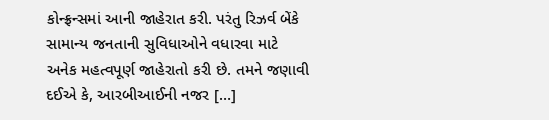કોન્ફ્રન્સમાં આની જાહેરાત કરી. પરંતુ રિઝર્વ બેંકે સામાન્ય જનતાની સુવિધાઓને વધારવા માટે અનેક મહત્વપૂર્ણ જાહેરાતો કરી છે. તમને જણાવી દઈએ કે, આરબીઆઈની નજર […]